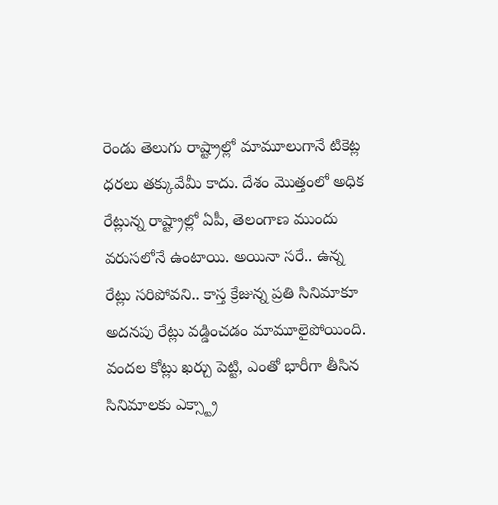రెండు తెలుగు రాష్ట్రాల్లో మామూలుగానే టికెట్ల ధరలు తక్కువేమీ కాదు. దేశం మొత్తంలో అధిక రేట్లున్న రాష్ట్రాల్లో ఏపీ, తెలంగాణ ముందు వరుసలోనే ఉంటాయి. అయినా సరే.. ఉన్న రేట్లు సరిపోవని.. కాస్త క్రేజున్న ప్రతి సినిమాకూ అదనపు రేట్లు వడ్డించడం మామూలైపోయింది. వందల కోట్లు ఖర్చు పెట్టి, ఎంతో భారీగా తీసిన సినిమాలకు ఎక్స్ట్రా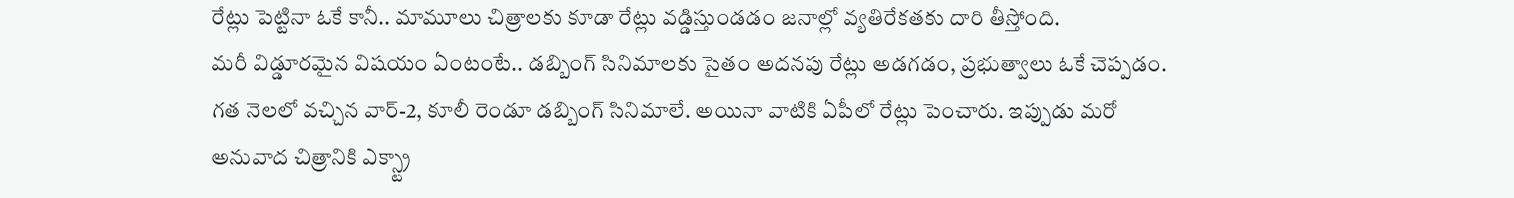రేట్లు పెట్టినా ఓకే కానీ.. మామూలు చిత్రాలకు కూడా రేట్లు వడ్డిస్తుండడం జనాల్లో వ్యతిరేకతకు దారి తీస్తోంది.
మరీ విడ్డూరమైన విషయం ఏంటంటే.. డబ్బింగ్ సినిమాలకు సైతం అదనపు రేట్లు అడగడం, ప్రభుత్వాలు ఓకే చెప్పడం. గత నెలలో వచ్చిన వార్-2, కూలీ రెండూ డబ్బింగ్ సినిమాలే. అయినా వాటికి ఏపీలో రేట్లు పెంచారు. ఇప్పుడు మరో అనువాద చిత్రానికి ఎక్స్ట్రా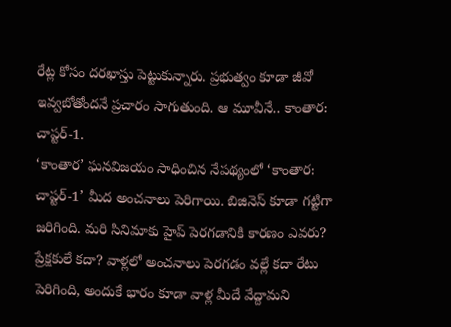రేట్ల కోసం దరఖాస్తు పెట్టుకున్నారు. ప్రభుత్వం కూడా జీవో ఇవ్వబోతోందనే ప్రచారం సాగుతుంది. ఆ మూవీనే.. కాంతార: చాప్టర్-1.
‘కాంతార’ ఘనవిజయం సాధించిన నేపథ్యంలో ‘కాంతార: చాప్టర్-1’ మీద అంచనాలు పెరిగాయి. బిజినెస్ కూడా గట్టిగా జరిగింది. మరి సినిమాకు హైప్ పెరగడానికి కారణం ఎవరు? ప్రేక్షకులే కదా? వాళ్లలో అంచనాలు పెరగడం వల్లే కదా రేటు పెరిగింది, అందుకే భారం కూడా వాళ్ల మీదే వేద్దామని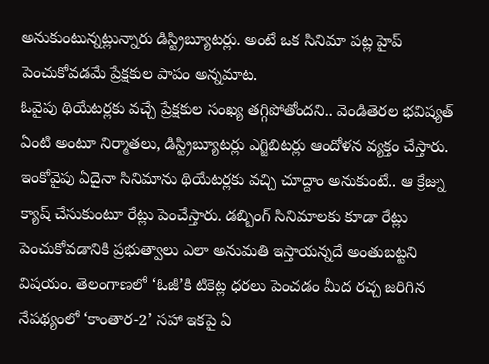అనుకుంటున్నట్లున్నారు డిస్ట్రిబ్యూటర్లు. అంటే ఒక సినిమా పట్ల హైప్ పెంచుకోవడమే ప్రేక్షకుల పాపం అన్నమాట.
ఓవైపు థియేటర్లకు వచ్చే ప్రేక్షకుల సంఖ్య తగ్గిపోతోందని.. వెండితెరల భవిష్యత్ ఏంటి అంటూ నిర్మాతలు, డిస్ట్రిబ్యూటర్లు ఎగ్జిబిటర్లు ఆందోళన వ్యక్తం చేస్తారు. ఇంకోవైపు ఏదైనా సినిమాను థియేటర్లకు వచ్చి చూద్దాం అనుకుంటే.. ఆ క్రేజ్ను క్యాష్ చేసుకుంటూ రేట్లు పెంచేస్తారు. డబ్బింగ్ సినిమాలకు కూడా రేట్లు పెంచుకోవడానికి ప్రభుత్వాలు ఎలా అనుమతి ఇస్తాయన్నదే అంతుబట్టని విషయం. తెలంగాణలో ‘ఓజీ’కి టికెట్ల ధరలు పెంచడం మీద రచ్చ జరిగిన నేపథ్యంలో ‘కాంతార-2’ సహా ఇకపై ఏ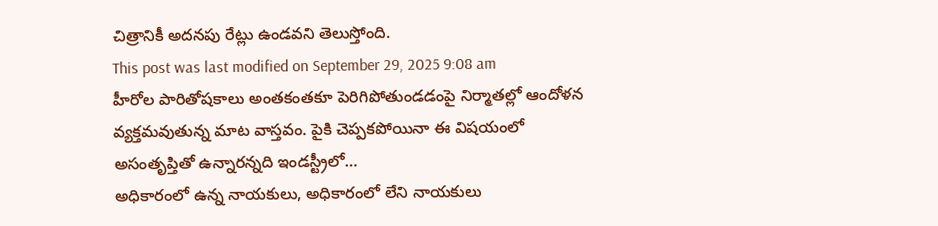చిత్రానికీ అదనపు రేట్లు ఉండవని తెలుస్తోంది.
This post was last modified on September 29, 2025 9:08 am
హీరోల పారితోషకాలు అంతకంతకూ పెరిగిపోతుండడంపై నిర్మాతల్లో ఆందోళన వ్యక్తమవుతున్న మాట వాస్తవం. పైకి చెప్పకపోయినా ఈ విషయంలో అసంతృప్తితో ఉన్నారన్నది ఇండస్ట్రీలో…
అధికారంలో ఉన్న నాయకులు, అధికారంలో లేని నాయకులు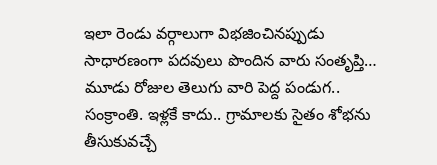ఇలా రెండు వర్గాలుగా విభజించినప్పుడు సాధారణంగా పదవులు పొందిన వారు సంతృప్తి…
మూడు రోజుల తెలుగు వారి పెద్ద పండుగ.. సంక్రాంతి. ఇళ్లకే కాదు.. గ్రామాలకు సైతం శోభను తీసుకువచ్చే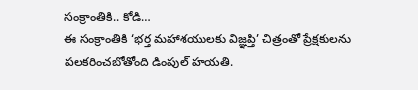సంక్రాంతికి.. కోడి…
ఈ సంక్రాంతికి ‘భర్త మహాశయులకు విజ్ఞప్తి’ చిత్రంతో ప్రేక్షకులను పలకరించబోతోంది డింపుల్ హయతి.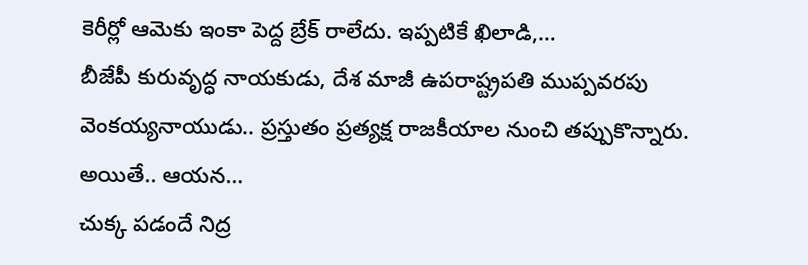కెరీర్లో ఆమెకు ఇంకా పెద్ద బ్రేక్ రాలేదు. ఇప్పటికే ఖిలాడి,…
బీజేపీ కురువృద్ధ నాయకుడు, దేశ మాజీ ఉపరాష్ట్రపతి ముప్పవరపు వెంకయ్యనాయుడు.. ప్రస్తుతం ప్రత్యక్ష రాజకీయాల నుంచి తప్పుకొన్నారు. అయితే.. ఆయన…
చుక్క పడందే నిద్ర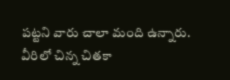పట్టని వారు చాలా మంది ఉన్నారు. వీరిలో చిన్న చితకా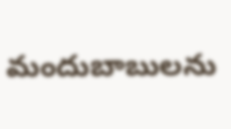మందుబాబులను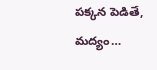పక్కన పెడితే, మద్యం…